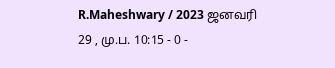R.Maheshwary / 2023 ஜனவரி 29 , மு.ப. 10:15 - 0 -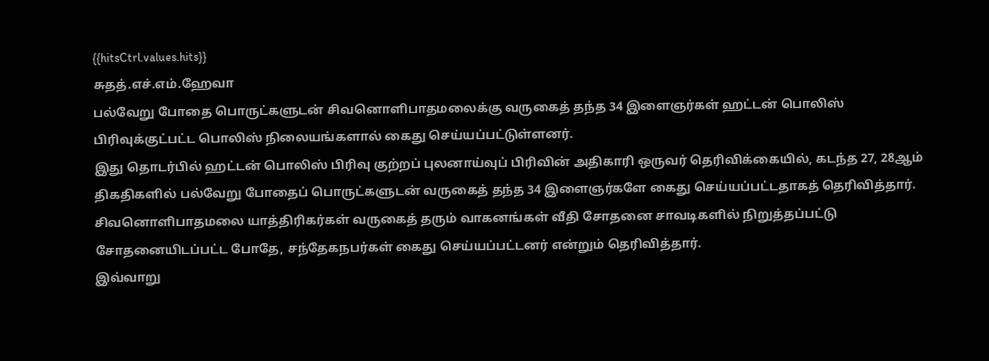{{hitsCtrl.values.hits}}
சுதத்.எச்.எம்.ஹேவா
பல்வேறு போதை பொருட்களுடன் சிவனொளிபாதமலைக்கு வருகைத் தந்த 34 இளைஞர்கள் ஹட்டன் பொலிஸ் பிரிவுக்குட்பட்ட பொலிஸ் நிலையங்களால் கைது செய்யப்பட்டுள்ளனர்.
இது தொடர்பில் ஹட்டன் பொலிஸ் பிரிவு குற்றப் புலனாய்வுப் பிரிவின் அதிகாரி ஒருவர் தெரிவிக்கையில், கடந்த 27, 28ஆம் திகதிகளில் பல்வேறு போதைப் பொருட்களுடன் வருகைத் தந்த 34 இளைஞர்களே கைது செய்யப்பட்டதாகத் தெரிவித்தார்.
சிவனொளிபாதமலை யாத்திரிகர்கள் வருகைத் தரும் வாகனங்கள் வீதி சோதனை சாவடிகளில் நிறுத்தப்பட்டு சோதனையிடப்பட்ட போதே, சந்தேகநபர்கள் கைது செய்யப்பட்டனர் என்றும் தெரிவித்தார்.
இவ்வாறு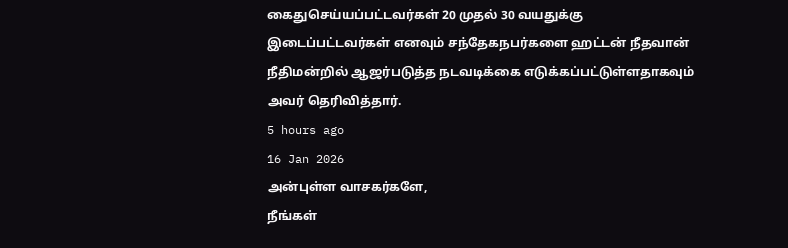கைதுசெய்யப்பட்டவர்கள் 20 முதல் 30 வயதுக்கு இடைப்பட்டவர்கள் எனவும் சந்தேகநபர்களை ஹட்டன் நீதவான் நீதிமன்றில் ஆஜர்படுத்த நடவடிக்கை எடுக்கப்பட்டுள்ளதாகவும் அவர் தெரிவித்தார்.
5 hours ago
16 Jan 2026
அன்புள்ள வாசகர்களே,
நீங்கள்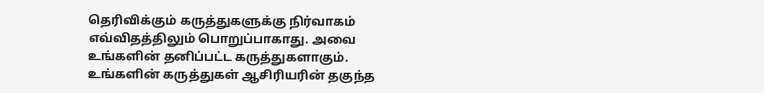தெரிவிக்கும் கருத்துகளுக்கு நிர்வாகம் எவ்விதத்திலும் பொறுப்பாகாது. அவை உங்களின் தனிப்பட்ட கருத்துகளாகும். உங்களின் கருத்துகள் ஆசிரியரின் தகுந்த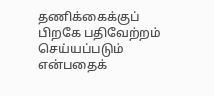தணிக்கைக்குப் பிறகே பதிவேற்றம் செய்யப்படும் என்பதைக்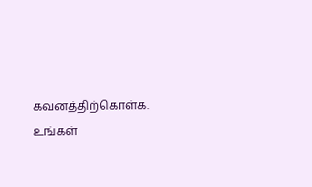கவனத்திற்கொள்க. உங்கள்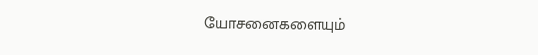யோசனைகளையும்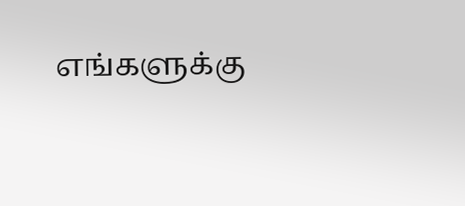எங்களுக்கு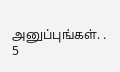அனுப்புங்கள். .
5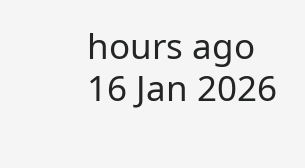hours ago
16 Jan 2026